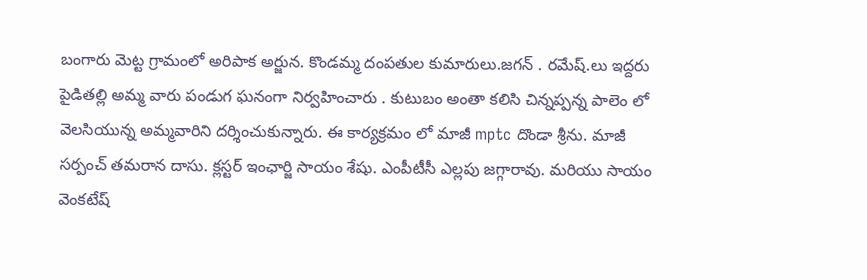బంగారు మెట్ట గ్రామంలో అరిపాక అర్జున. కొండమ్మ దంపతుల కుమారులు.జగన్ . రమేష్.లు ఇద్దరు పైడితల్లి అమ్మ వారు పండుగ ఘనంగా నిర్వహించారు . కుటుబం అంతా కలిసి చిన్నప్పన్న పాలెం లో వెలసియున్న అమ్మవారిని దర్శించుకున్నారు. ఈ కార్యక్రమం లో మాజీ mptc దొండా శ్రీను. మాజీ సర్పంచ్ తమరాన దాసు. క్లస్టర్ ఇంఛార్జి సాయం శేషు. ఎంపీటీసీ ఎల్లపు జగ్గారావు. మరియు సాయం వెంకటేష్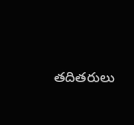తదితరులు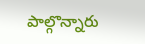పాల్గొన్నారు